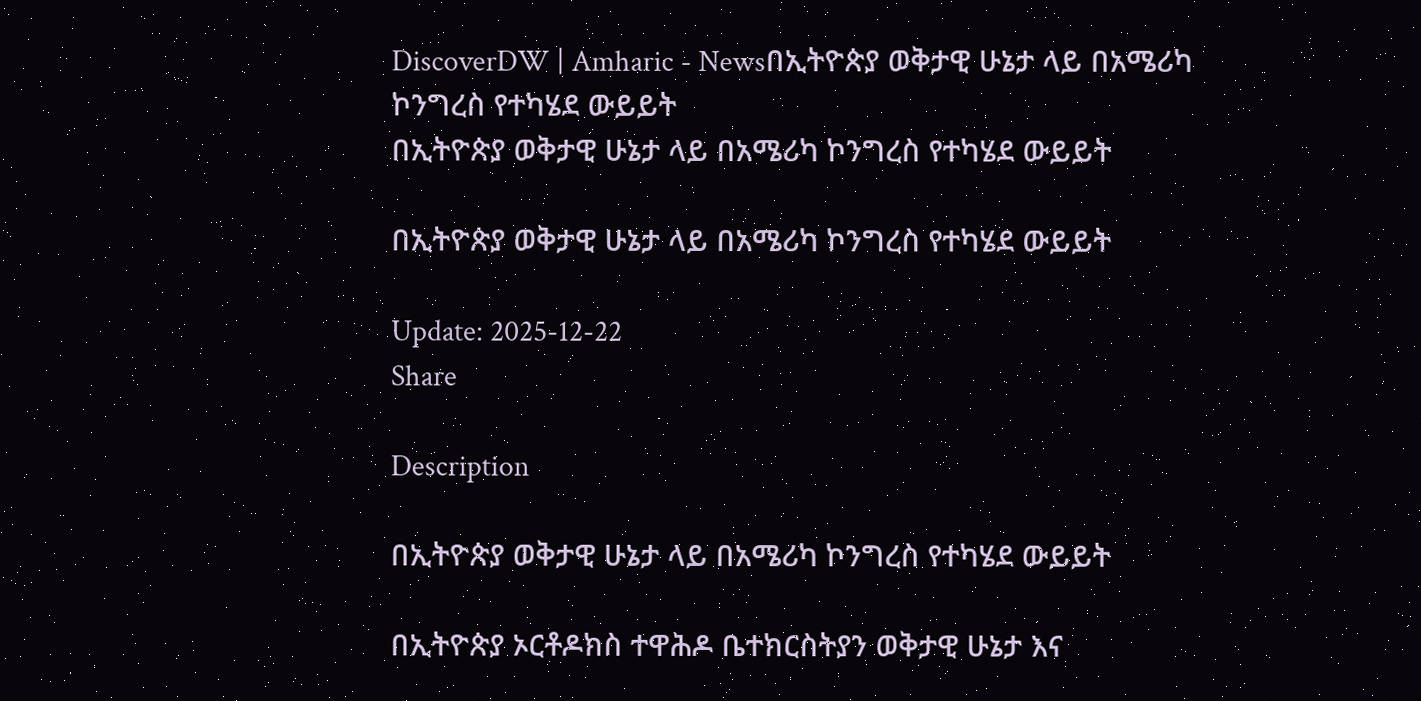DiscoverDW | Amharic - Newsበኢትዮጵያ ወቅታዊ ሁኔታ ላይ በአሜሪካ ኮንግረስ የተካሄደ ውይይት
በኢትዮጵያ ወቅታዊ ሁኔታ ላይ በአሜሪካ ኮንግረስ የተካሄደ ውይይት

በኢትዮጵያ ወቅታዊ ሁኔታ ላይ በአሜሪካ ኮንግረስ የተካሄደ ውይይት

Update: 2025-12-22
Share

Description

በኢትዮጵያ ወቅታዊ ሁኔታ ላይ በአሜሪካ ኮንግረስ የተካሄደ ውይይት

በኢትዮጵያ ኦርቶዶክስ ተዋሕዶ ቤተክርስትያን ወቅታዊ ሁኔታ እና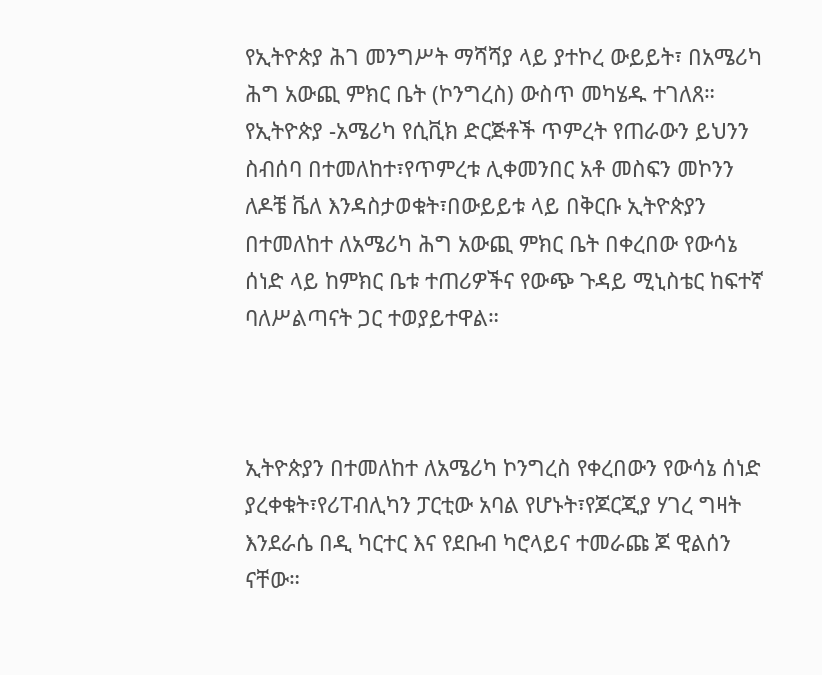የኢትዮጵያ ሕገ መንግሥት ማሻሻያ ላይ ያተኮረ ውይይት፣ በአሜሪካ ሕግ አውጪ ምክር ቤት (ኮንግረስ) ውስጥ መካሄዱ ተገለጸ። የኢትዮጵያ -አሜሪካ የሲቪክ ድርጅቶች ጥምረት የጠራውን ይህንን ስብሰባ በተመለከተ፣የጥምረቱ ሊቀመንበር አቶ መስፍን መኮንን ለዶቼ ቬለ እንዳስታወቁት፣በውይይቱ ላይ በቅርቡ ኢትዮጵያን በተመለከተ ለአሜሪካ ሕግ አውጪ ምክር ቤት በቀረበው የውሳኔ ሰነድ ላይ ከምክር ቤቱ ተጠሪዎችና የውጭ ጉዳይ ሚኒስቴር ከፍተኛ ባለሥልጣናት ጋር ተወያይተዋል።



ኢትዮጵያን በተመለከተ ለአሜሪካ ኮንግረስ የቀረበውን የውሳኔ ሰነድ ያረቀቁት፣የሪፐብሊካን ፓርቲው አባል የሆኑት፣የጆርጂያ ሃገረ ግዛት እንደራሴ በዲ ካርተር እና የደቡብ ካሮላይና ተመራጩ ጆ ዊልሰን ናቸው።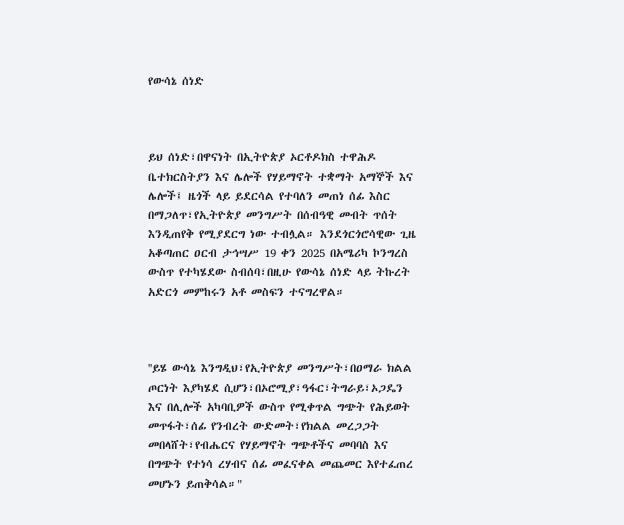የውሳኔ ሰነድ



ይህ ሰነድ፣በዋናነት በኢትዮጵያ ኦርቶዶክስ ተዋሕዶ ቤተክርስትያን እና ሌሎች የሃይማኖት ተቋማት አማኞች እና ሌሎች፤ ዜጎች ላይ ይደርሳል የተባለን መጠነ ሰፊ እስር በማጋለጥ፣የኢትዮጵያ መንግሥት በሰብዓዊ መብት ጥሰት እንዲጠየቅ የሚያደርግ ነው ተብሏል። እንደጎርጎሮሳዊው ጊዜ አቆጣጠር ዐርብ ታኅሣሥ 19 ቀን 2025 በአሜሪካ ኮንግረስ ውስጥ የተካሄደው ስብሰባ፣በዚሁ የውሳኔ ሰነድ ላይ ትኩረት አድርጎ መምከሩን አቶ መስፍን ተናግረዋል።



''ይሄ ውሳኔ እንግዲህ፣የኢትዮጵያ መንግሥት፣በዐማራ ክልል ጦርነት እያካሄደ ሲሆን፣በኦሮሚያ፣ዓፋር፣ትግራይ፣ኦጋዴን እና በሊሎች አካባቢዎች ውስጥ የሚቀጥል ግጭት የሕይወት መጥፋት፣ሰፊ የንብረት ውድመት፣የክልል መረጋጋት መበላሸት፣የብሔርና የሃይማኖት ግጭቶችና መባባስ እና በግጭት የተነሳ ረሃብና ሰፊ መፈናቀል መጨመር እየተፈጠረ መሆኑን ይጠቅሳል።"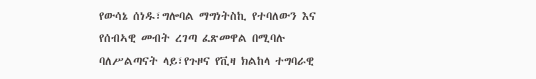የውሳኔ ሰነዱ፣ግሎባል ማግነትስኪ የተባለውን እና የሰብኣዊ መብት ረገጣ ፈጽመዋል በሚባሉ ባለሥልጣናት ላይ፣የጉዞና የቪዛ ክልከላ ተግባራዊ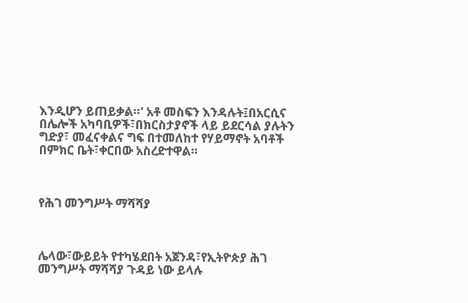እንዲሆን ይጠይቃል።' አቶ መስፍን እንዳሉት፤በአርሲና በሌሎች አካባቢዎች፣በክርስታያኖች ላይ ይደርሳል ያሉትን ግድያ፣ መፈናቀልና ግፍ በተመለከተ የሃይማኖት አባቶች በምክር ቤት፣ቀርበው አስረድተዋል።



የሕገ መንግሥት ማሻሻያ



ሌላው፣ውይይት የተካሄደበት አጀንዳ፣የኢትዮጵያ ሕገ መንግሥት ማሻሻያ ጉዳይ ነው ይላሉ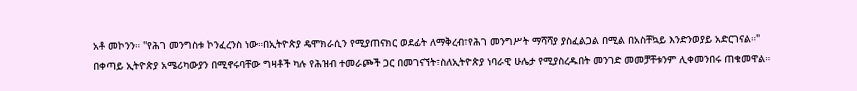አቶ መኮንን። ''የሕገ መንግስቱ ኮንፈረንስ ነው።በኢትዮጵያ ዴሞክራሲን የሚያጠናክር ወደፊት ለማቅረብ፣የሕገ መንግሥት ማሻሻያ ያስፈልጋል በሚል በአስቸኳይ እንድንወያይ አድርገናል።" በቀጣይ ኢትዮጵያ አሜሪካውያን በሚኖሩባቸው ግዛቶች ካሉ የሕዝብ ተመራጮች ጋር በመገናኘት፣ስለኢትዮጵያ ነባራዊ ሁሌታ የሚያስረዱበት መንገድ መመቻቸቱንም ሊቀመንበሩ ጠቁመዋል።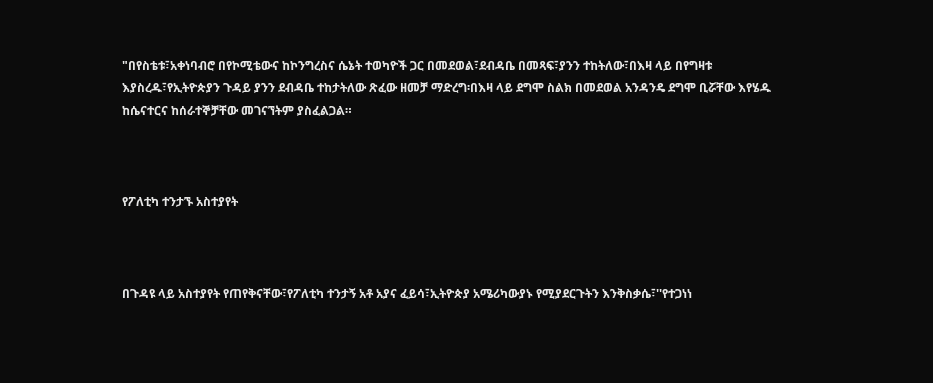"በየስቴቱ፣አቀነባብሮ በየኮሚቴውና ከኮንግረስና ሴኔት ተወካዮች ጋር በመደወል፣ደብዳቤ በመጻፍ፣ያንን ተከትለው፣በእዛ ላይ በየግዛቱ እያስረዱ፣የኢትዮጵያን ጉዳይ ያንን ደብዳቤ ተከታትለው ጽፈው ዘመቻ ማድረግ፡በእዛ ላይ ደግሞ ስልክ በመደወል አንዳንዴ ደግሞ ቢሯቸው እየሄዱ ከሴናተርና ከሰራተኞቻቸው መገናኘትም ያስፈልጋል።



የፖለቲካ ተንታኙ አስተያየት



በጉዳዩ ላይ አስተያየት የጠየቅናቸው፣የፖለቲካ ተንታኝ አቶ አያና ፈይሳ፣ኢትዮጵያ አሜሪካውያኑ የሚያደርጉትን እንቅስቃሴ፣''የተጋነነ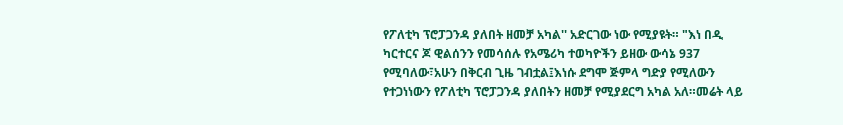የፖለቲካ ፕሮፓጋንዳ ያለበት ዘመቻ አካል'' አድርገው ነው የሚያዩት። "እነ በዲ ካርተርና ጆ ዊልሰንን የመሳሰሉ የአሜሪካ ተወካዮችን ይዘው ውሳኔ 937 የሚባለው፣አሁን በቅርብ ጊዜ ገብቷል፤እነሱ ደግሞ ጅምላ ግድያ የሚለውን የተጋነነውን የፖለቲካ ፕሮፓጋንዳ ያለበትን ዘመቻ የሚያደርግ አካል አለ።መሬት ላይ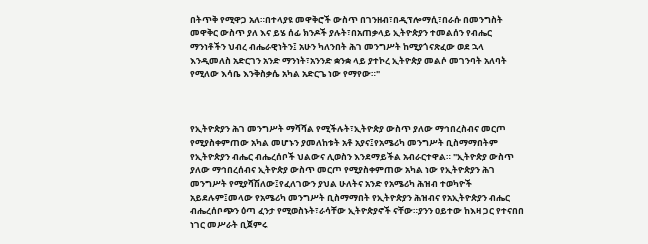በትጥቅ የሚዋጋ አለ።በተላያዩ መዋቅሮች ውስጥ በገንዘብ፣በዲፕሎማሲ፣በራሱ በመንግስት መዋቅር ውስጥ ያለ እና ይሄ ሰፊ ክንዶች ያሉት፣በአጠቃላይ ኢትዮጵያን ተመልሰን የብሔር ማንነቶችን ህብረ ብሔራዊነትን፤ አሁን ካለንበት ሕገ መንግሥት ከሚያጎናጽፈው ወደ ኋላ እንዲመለስ አድርገን አንድ ማንነት፣አንንድ ቋንቋ ላይ ያተኮረ ኢትዮጵያ መልሶ መገንባት አለባት የሚለው እሳቤ እንቅስቃሴ አካል አድርጌ ነው የማየው።"



የኢትዮጵያን ሕገ መንግሥት ማሻሻል የሚችሉት፣ኢትዮጵያ ውስጥ ያለው ማኅበረስብና መርጦ የሚያስቀምጠው አካል መሆኑን ያመለከቱት አቶ አያና፤የአሜሪካ መንግሥት ቢስማማበትም የኢትዮጵያን ብሔር ብሔረሰቦች ህልውና ሊወስን እንደማይችል አብራርተዋል። "ኢትዮጵያ ውስጥ ያለው ማኅበረሰብና ኢትዮጵያ ውስጥ መርጦ የሚያስቀምጠው አካል ነው የኢትዮጵያን ሕገ መንግሥት የሚያሻሽለው፤የፈለገውን ያህል ሁለትና አንድ የአሜሪካ ሕዝብ ተወካዮች አይደሉም፤መላው የአሜሪካ መንግሥት ቢስማማበት የኢትዮጵያን ሕዝብና የአኢትዮጵያን ብሔር ብሔረሰቦጭን ዕጣ ፈንታ የሚወስኑት፣ራሳቸው ኢትዮጵያኖች ናቸው።ያንን ዐይተው ከእዛ ጋር የተናበበ ነገር መሥራት ቢጀምሩ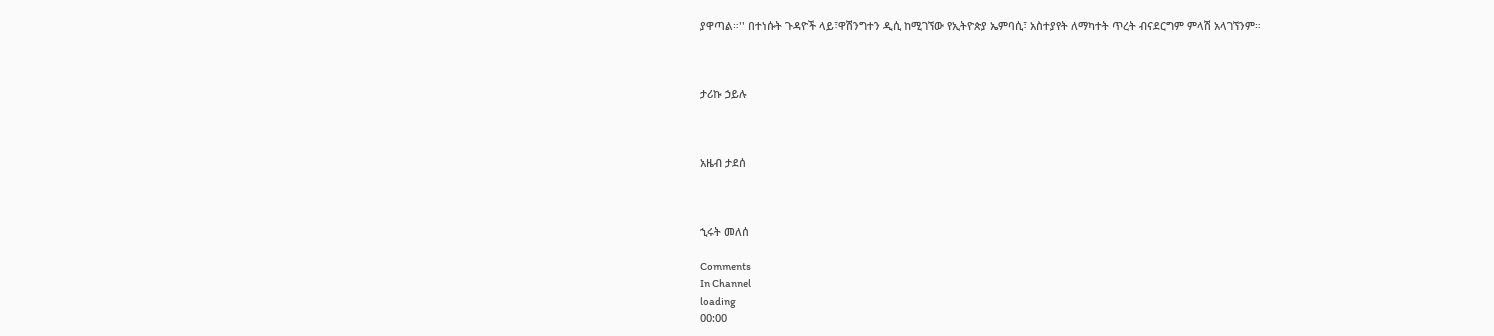ያዋጣል።'' በተነሱት ጉዳዮች ላይ፣ዋሽንግተን ዲሲ ከሚገኘው የኢትዮጵያ ኤምባሲ፣ አስተያየት ለማካተት ጥረት ብናደርግም ምላሽ አላገኘንም።



ታሪኩ ኃይሉ



አዜብ ታደሰ



ኂሩት መለሰ

Comments
In Channel
loading
00:00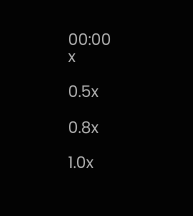00:00
x

0.5x

0.8x

1.0x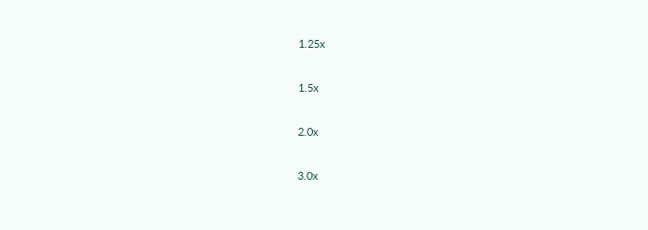1.25x

1.5x

2.0x

3.0x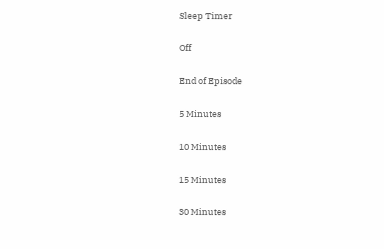Sleep Timer

Off

End of Episode

5 Minutes

10 Minutes

15 Minutes

30 Minutes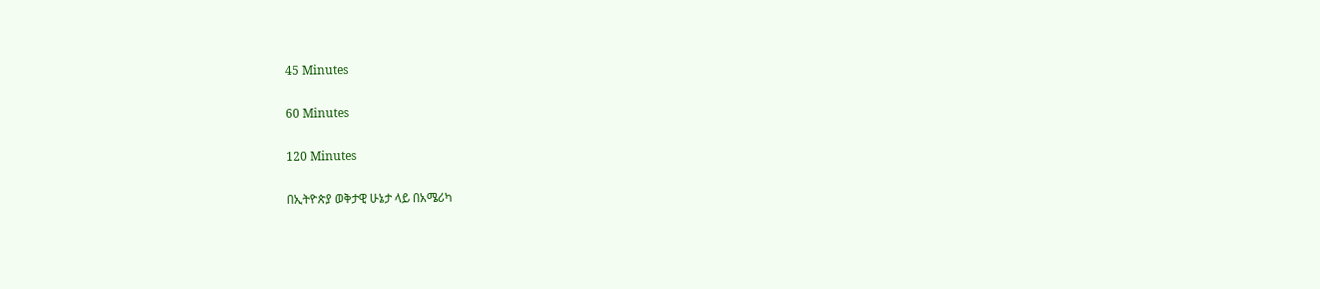45 Minutes

60 Minutes

120 Minutes

በኢትዮጵያ ወቅታዊ ሁኔታ ላይ በአሜሪካ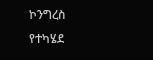ኮንግረስ የተካሄደ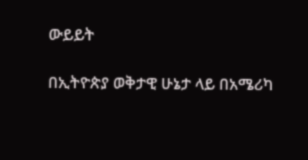ውይይት

በኢትዮጵያ ወቅታዊ ሁኔታ ላይ በአሜሪካ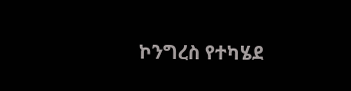ኮንግረስ የተካሄደ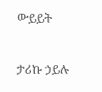ውይይት

ታሪኩ ኃይሉ